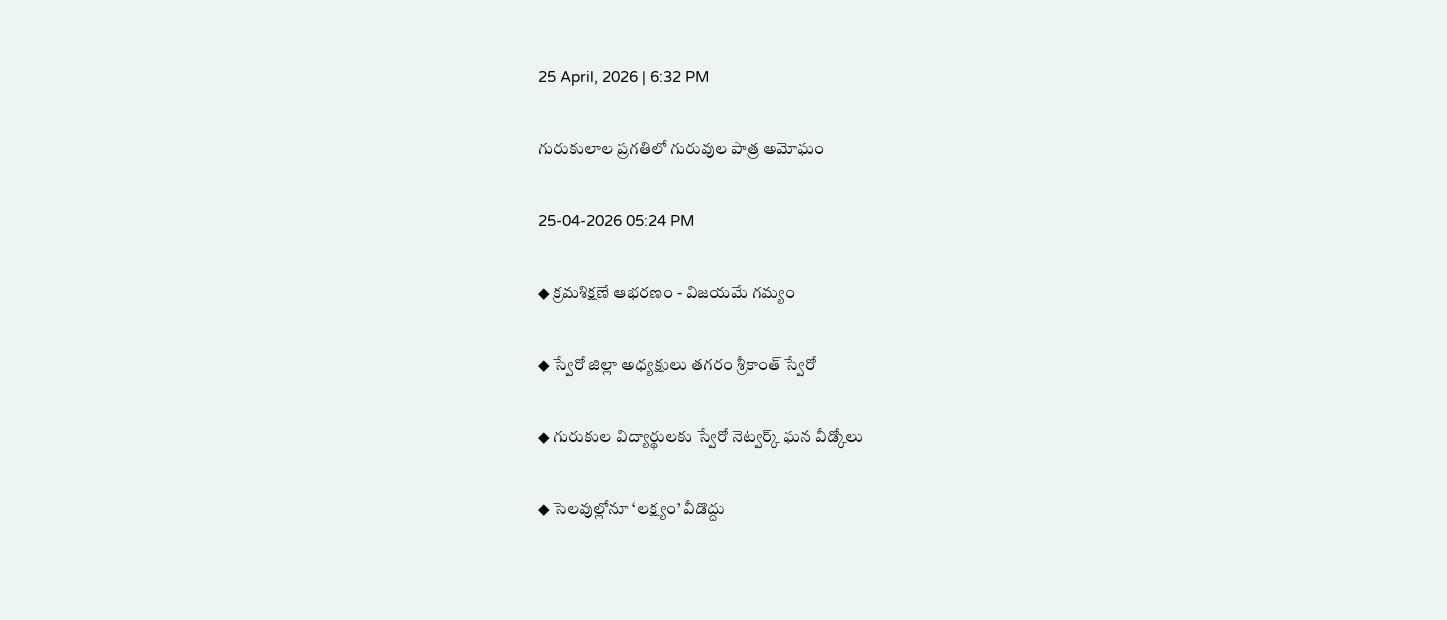25 April, 2026 | 6:32 PM

గురుకులాల ప్రగతిలో గురువుల పాత్ర అమోఘం

25-04-2026 05:24 PM

◆ క్రమశిక్షణే ఆభరణం - విజయమే గమ్యం

◆ స్వేరో జిల్లా అధ్యక్షులు తగరం శ్రీకాంత్ స్వేరో

◆ గురుకుల విద్యార్థులకు స్వేరో నెట్వర్క్ ఘన వీడ్కోలు

◆ సెలవుల్లోనూ ‘లక్ష్యం’ వీడొద్దు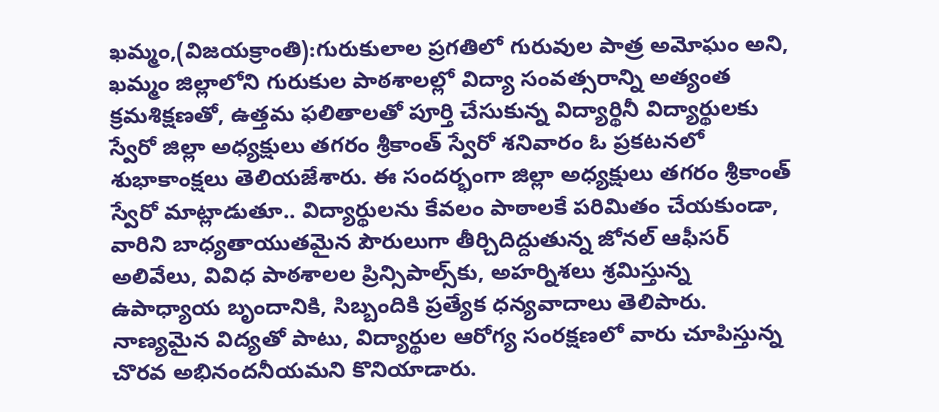ఖమ్మం,(విజయక్రాంతి):గురుకులాల ప్రగతిలో గురువుల పాత్ర అమోఘం అని, ఖమ్మం జిల్లాలోని గురుకుల పాఠశాలల్లో విద్యా సంవత్సరాన్ని అత్యంత క్రమశిక్షణతో, ఉత్తమ ఫలితాలతో పూర్తి చేసుకున్న విద్యార్థినీ విద్యార్థులకు స్వేరో జిల్లా అధ్యక్షులు తగరం శ్రీకాంత్ స్వేరో శనివారం ఓ ప్రకటనలో శుభాకాంక్షలు తెలియజేశారు. ఈ సందర్భంగా జిల్లా అధ్యక్షులు తగరం శ్రీకాంత్ స్వేరో మాట్లాడుతూ.. విద్యార్థులను కేవలం పాఠాలకే పరిమితం చేయకుండా, వారిని బాధ్యతాయుతమైన పౌరులుగా తీర్చిదిద్దుతున్న జోనల్ ఆఫీసర్ అలివేలు, వివిధ పాఠశాలల ప్రిన్సిపాల్స్‌కు, అహర్నిశలు శ్రమిస్తున్న ఉపాధ్యాయ బృందానికి, సిబ్బందికి ప్రత్యేక ధన్యవాదాలు తెలిపారు. నాణ్యమైన విద్యతో పాటు, విద్యార్థుల ఆరోగ్య సంరక్షణలో వారు చూపిస్తున్న చొరవ అభినందనీయమని కొనియాడారు.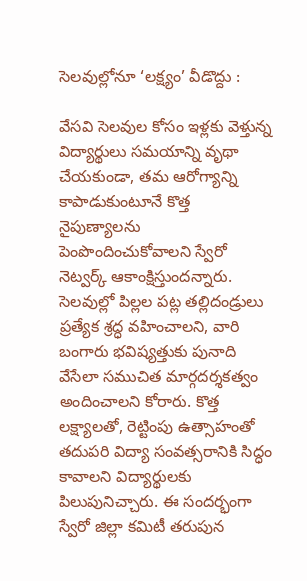సెలవుల్లోనూ ‘లక్ష్యం’ వీడొద్దు :

వేసవి సెలవుల కోసం ఇళ్లకు వెళ్తున్న విద్యార్థులు సమయాన్ని వృథా చేయకుండా, తమ ఆరోగ్యాన్ని కాపాడుకుంటూనే కొత్త నైపుణ్యాలను పెంపొందించుకోవాలని స్వేరో నెట్వర్క్ ఆకాంక్షిస్తుందన్నారు. సెలవుల్లో పిల్లల పట్ల తల్లిదండ్రులు ప్రత్యేక శ్రద్ధ వహించాలని, వారి బంగారు భవిష్యత్తుకు పునాది వేసేలా సముచిత మార్గదర్శకత్వం అందించాలని కోరారు. కొత్త లక్ష్యాలతో, రెట్టింపు ఉత్సాహంతో తదుపరి విద్యా సంవత్సరానికి సిద్ధం కావాలని విద్యార్థులకు పిలుపునిచ్చారు. ఈ సందర్భంగా స్వేరో జిల్లా కమిటీ తరుపున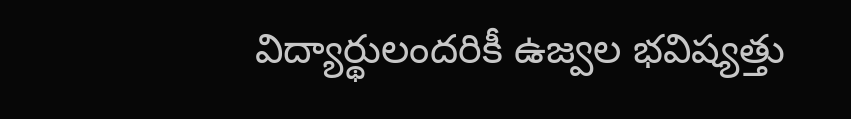విద్యార్థులందరికీ ఉజ్వల భవిష్యత్తు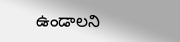ఉండాలని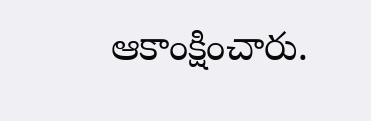ఆకాంక్షించారు.